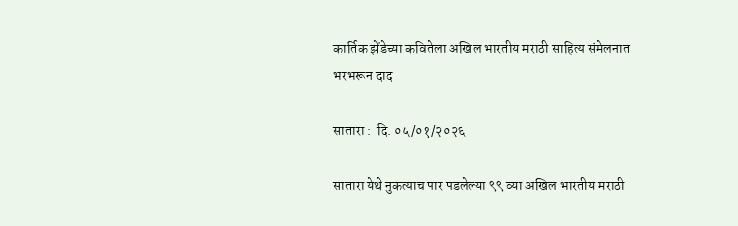कार्तिक झेंडेच्या कवितेला अखिल भारतीय मराठी साहित्य संमेलनात भरभरून दाद

सातारा :  दि. ०५/०१/२०२६

सातारा येथे नुकत्याच पार पडलेल्या ९९ व्या अखिल भारतीय मराठी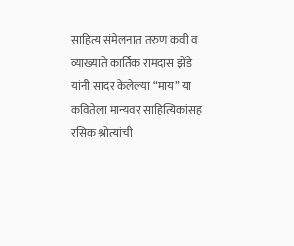साहित्य संमेलनात तरुण कवी व व्याख्याते कार्तिक रामदास झेंडे यांनी सादर केलेल्या “माय” या कवितेला मान्यवर साहित्यिकांसह रसिक श्रोत्यांची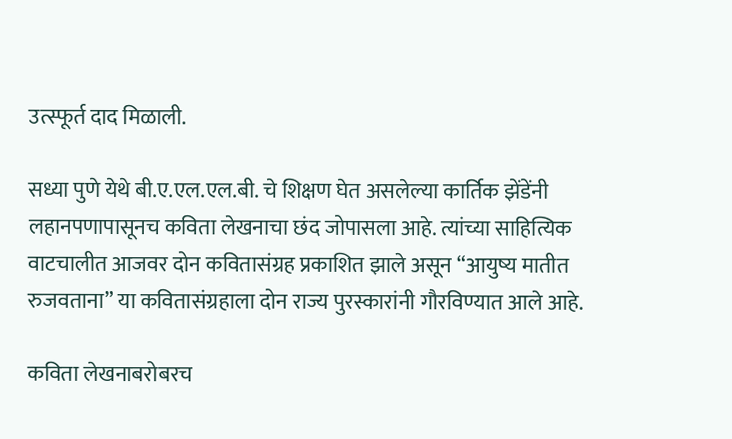उत्स्फूर्त दाद मिळाली.

सध्या पुणे येथे बी.ए.एल.एल.बी. चे शिक्षण घेत असलेल्या कार्तिक झेंडेंनी लहानपणापासूनच कविता लेखनाचा छंद जोपासला आहे. त्यांच्या साहित्यिक वाटचालीत आजवर दोन कवितासंग्रह प्रकाशित झाले असून “आयुष्य मातीत रुजवताना” या कवितासंग्रहाला दोन राज्य पुरस्कारांनी गौरविण्यात आले आहे.

कविता लेखनाबरोबरच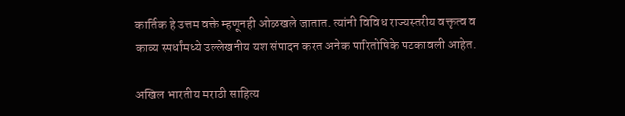कार्तिक हे उत्तम वक्ते म्हणूनही ओळखले जातात. त्यांनी विविध राज्यस्तरीय वक्तृत्व व काव्य स्पर्धांमध्ये उल्लेखनीय यश संपादन करत अनेक पारितोषिके पटकावली आहेत.

अखिल भारतीय मराठी साहित्य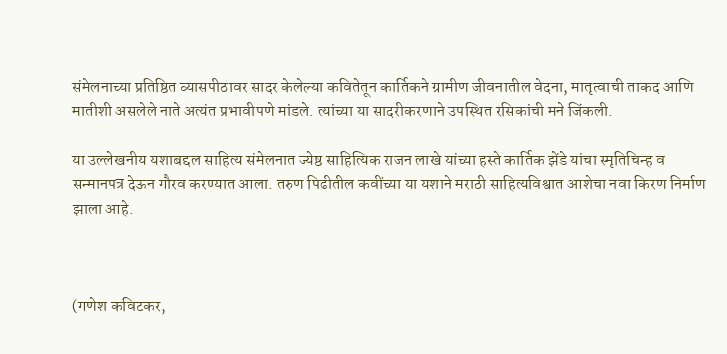संमेलनाच्या प्रतिष्ठित व्यासपीठावर सादर केलेल्या कवितेतून कार्तिकने ग्रामीण जीवनातील वेदना, मातृत्वाची ताकद आणि मातीशी असलेले नाते अत्यंत प्रभावीपणे मांडले. त्यांच्या या सादरीकरणाने उपस्थित रसिकांची मने जिंकली.

या उल्लेखनीय यशाबद्दल साहित्य संमेलनात ज्येष्ठ साहित्यिक राजन लाखे यांच्या हस्ते कार्तिक झेंडे यांचा स्मृतिचिन्ह व सन्मानपत्र देऊन गौरव करण्यात आला. तरुण पिढीतील कवींच्या या यशाने मराठी साहित्यविश्वात आशेचा नवा किरण निर्माण झाला आहे.



(गणेश कविटकर,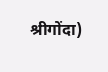श्रीगोंदा)